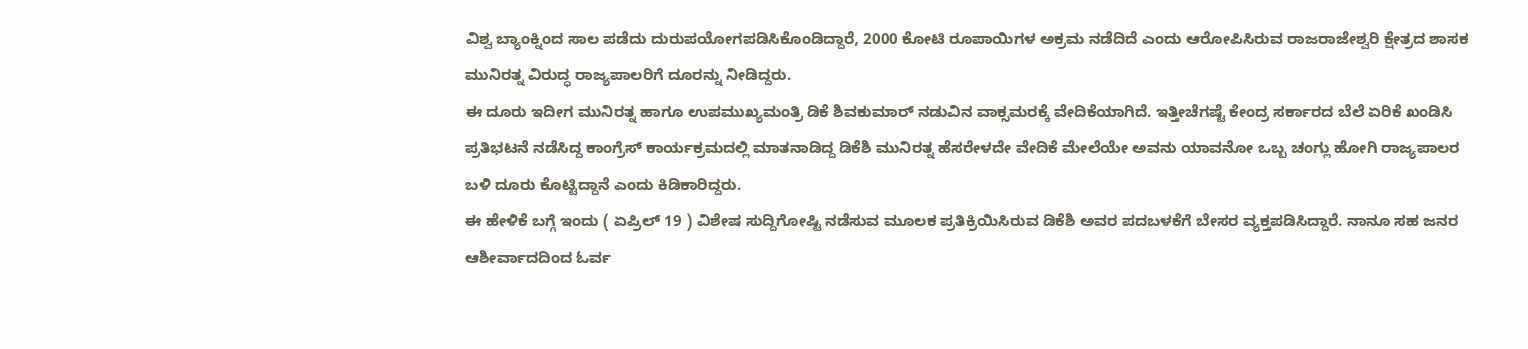ವಿಶ್ವ ಬ್ಯಾಂಕ್ನಿಂದ ಸಾಲ ಪಡೆದು ದುರುಪಯೋಗಪಡಿಸಿಕೊಂಡಿದ್ದಾರೆ, 2000 ಕೋಟಿ ರೂಪಾಯಿಗಳ ಅಕ್ರಮ ನಡೆದಿದೆ ಎಂದು ಆರೋಪಿಸಿರುವ ರಾಜರಾಜೇಶ್ವರಿ ಕ್ಷೇತ್ರದ ಶಾಸಕ ಮುನಿರತ್ನ ವಿರುದ್ಧ ರಾಜ್ಯಪಾಲರಿಗೆ ದೂರನ್ನು ನೀಡಿದ್ದರು.
ಈ ದೂರು ಇದೀಗ ಮುನಿರತ್ನ ಹಾಗೂ ಉಪಮುಖ್ಯಮಂತ್ರಿ ಡಿಕೆ ಶಿವಕುಮಾರ್ ನಡುವಿನ ವಾಕ್ಸಮರಕ್ಕೆ ವೇದಿಕೆಯಾಗಿದೆ. ಇತ್ತೀಚೆಗಷ್ಟೆ ಕೇಂದ್ರ ಸರ್ಕಾರದ ಬೆಲೆ ಏರಿಕೆ ಖಂಡಿಸಿ ಪ್ರತಿಭಟನೆ ನಡೆಸಿದ್ದ ಕಾಂಗ್ರೆಸ್ ಕಾರ್ಯಕ್ರಮದಲ್ಲಿ ಮಾತನಾಡಿದ್ದ ಡಿಕೆಶಿ ಮುನಿರತ್ನ ಹೆಸರೇಳದೇ ವೇದಿಕೆ ಮೇಲೆಯೇ ಅವನು ಯಾವನೋ ಒಬ್ಬ ಚಂಗ್ಲು ಹೋಗಿ ರಾಜ್ಯಪಾಲರ ಬಳಿ ದೂರು ಕೊಟ್ಟಿದ್ದಾನೆ ಎಂದು ಕಿಡಿಕಾರಿದ್ದರು.
ಈ ಹೇಳಿಕೆ ಬಗ್ಗೆ ಇಂದು ( ಏಪ್ರಿಲ್ 19 ) ವಿಶೇಷ ಸುದ್ದಿಗೋಷ್ಟಿ ನಡೆಸುವ ಮೂಲಕ ಪ್ರತಿಕ್ರಿಯಿಸಿರುವ ಡಿಕೆಶಿ ಅವರ ಪದಬಳಕೆಗೆ ಬೇಸರ ವ್ಯಕ್ತಪಡಿಸಿದ್ದಾರೆ. ನಾನೂ ಸಹ ಜನರ ಆಶೀರ್ವಾದದಿಂದ ಓರ್ವ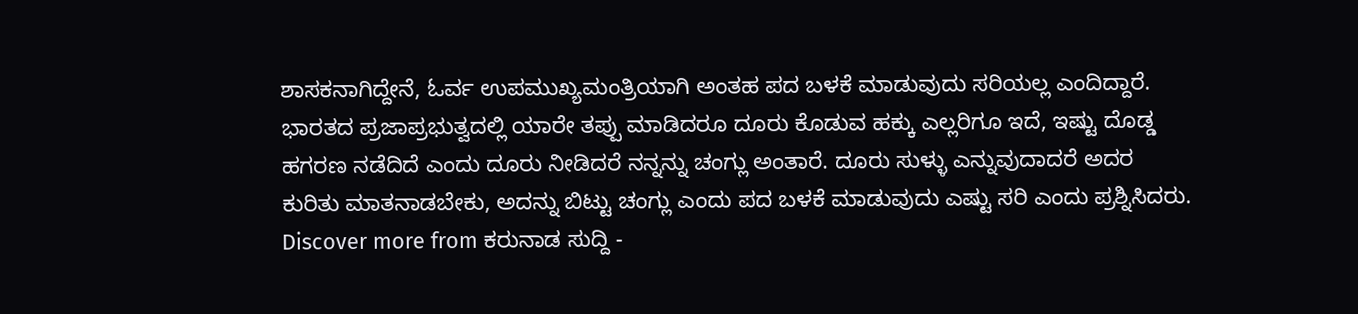ಶಾಸಕನಾಗಿದ್ದೇನೆ, ಓರ್ವ ಉಪಮುಖ್ಯಮಂತ್ರಿಯಾಗಿ ಅಂತಹ ಪದ ಬಳಕೆ ಮಾಡುವುದು ಸರಿಯಲ್ಲ ಎಂದಿದ್ದಾರೆ.
ಭಾರತದ ಪ್ರಜಾಪ್ರಭುತ್ವದಲ್ಲಿ ಯಾರೇ ತಪ್ಪು ಮಾಡಿದರೂ ದೂರು ಕೊಡುವ ಹಕ್ಕು ಎಲ್ಲರಿಗೂ ಇದೆ, ಇಷ್ಟು ದೊಡ್ಡ ಹಗರಣ ನಡೆದಿದೆ ಎಂದು ದೂರು ನೀಡಿದರೆ ನನ್ನನ್ನು ಚಂಗ್ಲು ಅಂತಾರೆ. ದೂರು ಸುಳ್ಳು ಎನ್ನುವುದಾದರೆ ಅದರ ಕುರಿತು ಮಾತನಾಡಬೇಕು, ಅದನ್ನು ಬಿಟ್ಟು ಚಂಗ್ಲು ಎಂದು ಪದ ಬಳಕೆ ಮಾಡುವುದು ಎಷ್ಟು ಸರಿ ಎಂದು ಪ್ರಶ್ನಿಸಿದರು.
Discover more from ಕರುನಾಡ ಸುದ್ದಿ -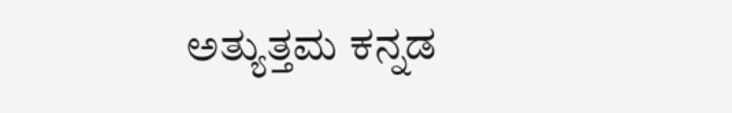ಅತ್ಯುತ್ತಮ ಕನ್ನಡ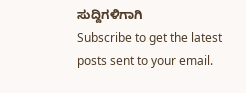ಸುದ್ದಿಗಳಿಗಾಗಿ
Subscribe to get the latest posts sent to your email.